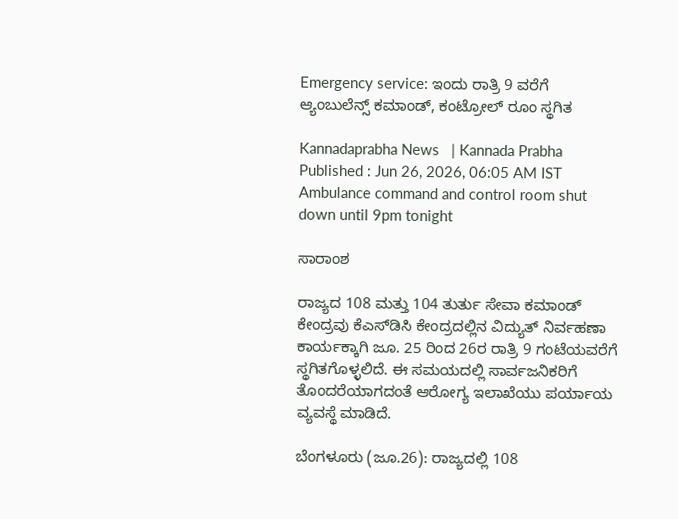Emergency service: ಇಂದು ರಾತ್ರಿ 9 ವರೆಗೆ ಆ್ಯಂಬುಲೆನ್ಸ್‌ ಕಮಾಂಡ್‌, ಕಂಟ್ರೋಲ್‌ ರೂಂ ಸ್ಥಗಿತ

Kannadaprabha News   | Kannada Prabha
Published : Jun 26, 2026, 06:05 AM IST
Ambulance command and control room shut down until 9pm tonight

ಸಾರಾಂಶ

ರಾಜ್ಯದ 108 ಮತ್ತು 104 ತುರ್ತು ಸೇವಾ ಕಮಾಂಡ್ ಕೇಂದ್ರವು ಕೆಎಸ್‌ಡಿಸಿ ಕೇಂದ್ರದಲ್ಲಿನ ವಿದ್ಯುತ್ ನಿರ್ವಹಣಾ ಕಾರ್ಯಕ್ಕಾಗಿ ಜೂ. 25 ರಿಂದ 26ರ ರಾತ್ರಿ 9 ಗಂಟೆಯವರೆಗೆ ಸ್ಥಗಿತಗೊಳ್ಳಲಿದೆ. ಈ ಸಮಯದಲ್ಲಿ ಸಾರ್ವಜನಿಕರಿಗೆ ತೊಂದರೆಯಾಗದಂತೆ ಆರೋಗ್ಯ ಇಲಾಖೆಯು ಪರ್ಯಾಯ ವ್ಯವಸ್ಥೆ ಮಾಡಿದೆ.

ಬೆಂಗಳೂರು (ಜೂ.26): ರಾಜ್ಯದಲ್ಲಿ 108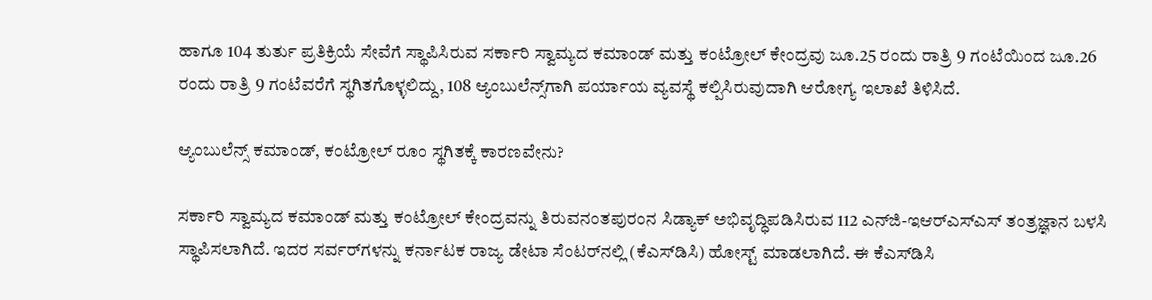ಹಾಗೂ 104 ತುರ್ತು ಪ್ರತಿಕ್ರಿಯೆ ಸೇವೆಗೆ ಸ್ಥಾಪಿಸಿರುವ ಸರ್ಕಾರಿ ಸ್ವಾಮ್ಯದ ಕಮಾಂಡ್‌ ಮತ್ತು ಕಂಟ್ರೋಲ್‌ ಕೇಂದ್ರವು ಜೂ.25 ರಂದು ರಾತ್ರಿ 9 ಗಂಟೆಯಿಂದ ಜೂ.26 ರಂದು ರಾತ್ರಿ 9 ಗಂಟೆವರೆಗೆ ಸ್ಥಗಿತಗೊಳ್ಳಲಿದ್ದು, 108 ಆ್ಯಂಬುಲೆನ್ಸ್‌ಗಾಗಿ ಪರ್ಯಾಯ ವ್ಯವಸ್ಥೆ ಕಲ್ಪಿಸಿರುವುದಾಗಿ ಆರೋಗ್ಯ ಇಲಾಖೆ ತಿಳಿಸಿದೆ.

ಆ್ಯಂಬುಲೆನ್ಸ್‌ ಕಮಾಂಡ್‌, ಕಂಟ್ರೋಲ್‌ ರೂಂ ಸ್ಥಗಿತಕ್ಕೆ ಕಾರಣವೇನು?

ಸರ್ಕಾರಿ ಸ್ವಾಮ್ಯದ ಕಮಾಂಡ್‌ ಮತ್ತು ಕಂಟ್ರೋಲ್‌ ಕೇಂದ್ರವನ್ನು ತಿರುವನಂತಪುರಂನ ಸಿಡ್ಯಾಕ್‌ ಅಭಿವೃದ್ಧಿಪಡಿಸಿರುವ 112 ಎನ್‌ಜಿ-ಇಆರ್‌ಎಸ್‌ಎಸ್‌ ತಂತ್ರಜ್ಞಾನ ಬಳಸಿ ಸ್ಥಾಪಿಸಲಾಗಿದೆ. ಇದರ ಸರ್ವರ್‌ಗಳನ್ನು ಕರ್ನಾಟಕ ರಾಜ್ಯ ಡೇಟಾ ಸೆಂಟರ್‌ನಲ್ಲಿ (ಕೆಎಸ್‌ಡಿಸಿ) ಹೋಸ್ಟ್‌ ಮಾಡಲಾಗಿದೆ. ಈ ಕೆಎಸ್‌ಡಿಸಿ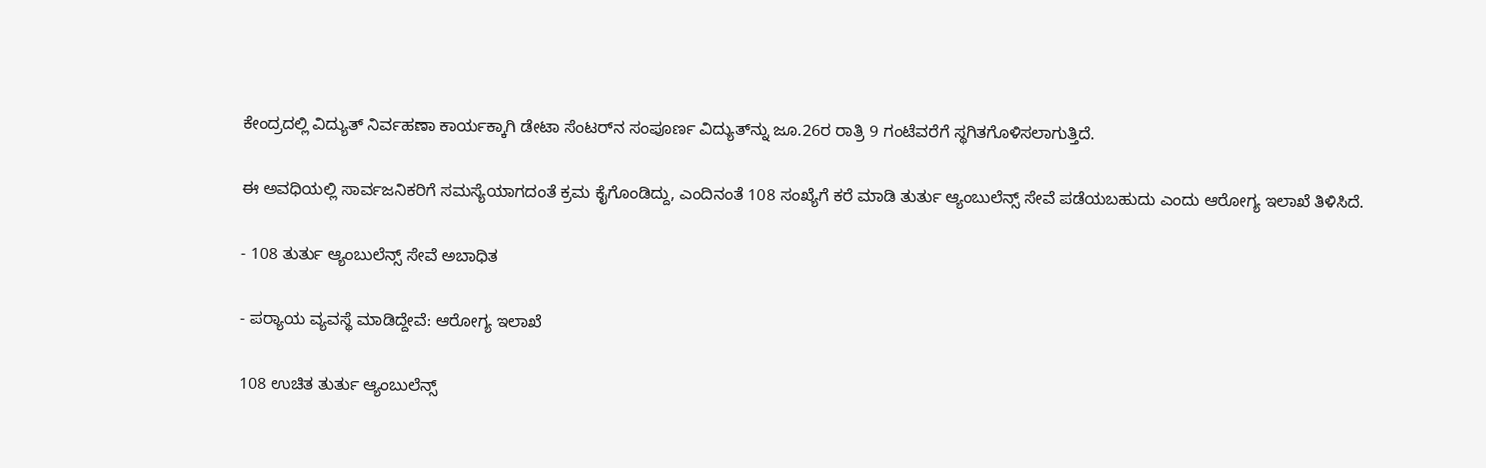ಕೇಂದ್ರದಲ್ಲಿ ವಿದ್ಯುತ್ ನಿರ್ವಹಣಾ ಕಾರ್ಯಕ್ಕಾಗಿ ಡೇಟಾ ಸೆಂಟರ್‌ನ ಸಂಪೂರ್ಣ ವಿದ್ಯುತ್‌ನ್ನು ಜೂ.26ರ ರಾತ್ರಿ 9 ಗಂಟೆವರೆಗೆ ಸ್ಥಗಿತಗೊಳಿಸಲಾಗುತ್ತಿದೆ.

ಈ ಅವಧಿಯಲ್ಲಿ ಸಾರ್ವಜನಿಕರಿಗೆ ಸಮಸ್ಯೆಯಾಗದಂತೆ ಕ್ರಮ ಕೈಗೊಂಡಿದ್ದು, ಎಂದಿನಂತೆ 108 ಸಂಖ್ಯೆಗೆ ಕರೆ ಮಾಡಿ ತುರ್ತು ಆ್ಯಂಬುಲೆನ್ಸ್‌ ಸೇವೆ ಪಡೆಯಬಹುದು ಎಂದು ಆರೋಗ್ಯ ಇಲಾಖೆ ತಿಳಿಸಿದೆ.

- 108 ತುರ್ತು ಆ್ಯಂಬುಲೆನ್ಸ್‌ ಸೇವೆ ಅಬಾಧಿತ

- ಪರ್‍ಯಾಯ ವ್ಯವಸ್ಥೆ ಮಾಡಿದ್ದೇವೆ: ಆರೋಗ್ಯ ಇಲಾಖೆ

108 ಉಚಿತ ತುರ್ತು ಆ್ಯಂಬುಲೆನ್ಸ್‌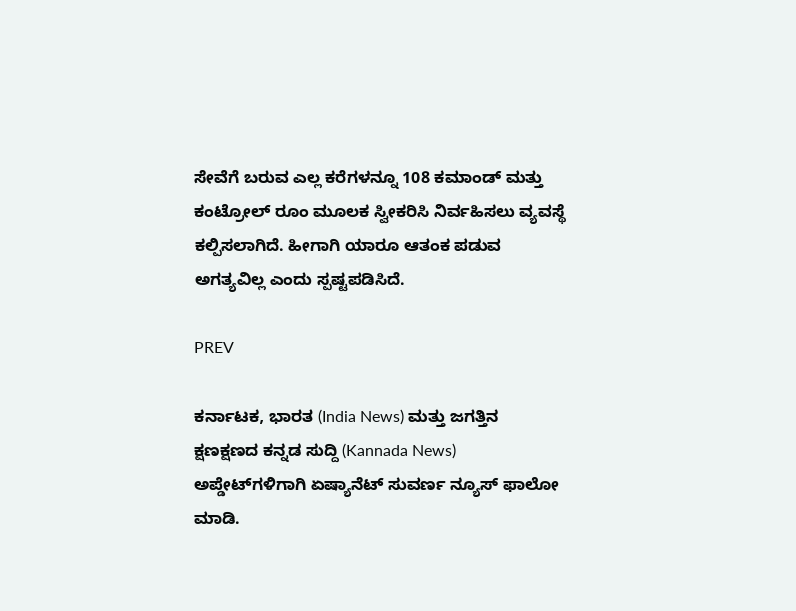ಸೇವೆಗೆ ಬರುವ ಎಲ್ಲ ಕರೆಗಳನ್ನೂ 108 ಕಮಾಂಡ್‌ ಮತ್ತು ಕಂಟ್ರೋಲ್‌ ರೂಂ ಮೂಲಕ ಸ್ವೀಕರಿಸಿ ನಿರ್ವಹಿಸಲು ವ್ಯವಸ್ಥೆ ಕಲ್ಪಿಸಲಾಗಿದೆ. ಹೀಗಾಗಿ ಯಾರೂ ಆತಂಕ ಪಡುವ ಅಗತ್ಯವಿಲ್ಲ ಎಂದು ಸ್ಪಷ್ಟಪಡಿಸಿದೆ.

PREV

ಕರ್ನಾಟಕ, ಭಾರತ (India News) ಮತ್ತು ಜಗತ್ತಿನ ಕ್ಷಣಕ್ಷಣದ ಕನ್ನಡ ಸುದ್ದಿ (Kannada News) ಅಪ್ಡೇಟ್‌ಗಳಿಗಾಗಿ ಏಷ್ಯಾನೆಟ್ ಸುವರ್ಣ ನ್ಯೂಸ್‌ ಫಾಲೋ ಮಾಡಿ.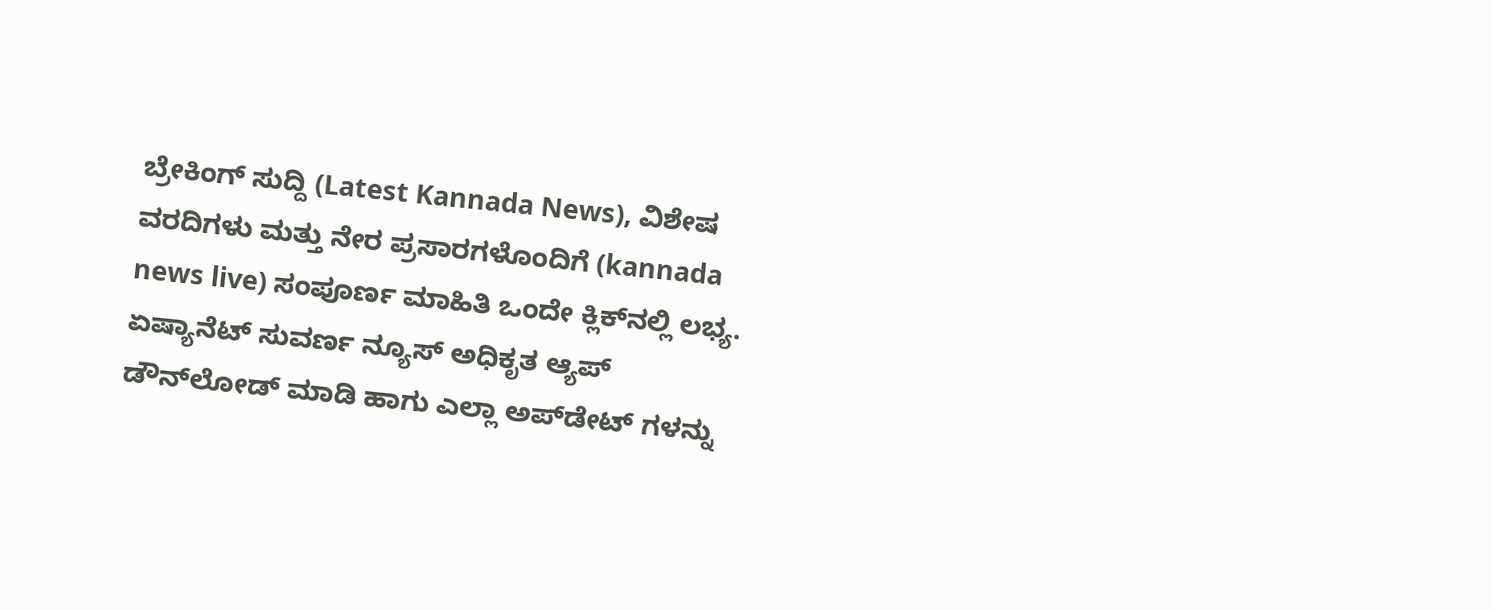ಬ್ರೇಕಿಂಗ್ ಸುದ್ದಿ (Latest Kannada News), ವಿಶೇಷ ವರದಿಗಳು ಮತ್ತು ನೇರ ಪ್ರಸಾರಗಳೊಂದಿಗೆ (kannada news live) ಸಂಪೂರ್ಣ ಮಾಹಿತಿ ಒಂದೇ ಕ್ಲಿಕ್‌ನಲ್ಲಿ ಲಭ್ಯ. ಏಷ್ಯಾನೆಟ್ ಸುವರ್ಣ ನ್ಯೂಸ್ ಅಧಿಕೃತ ಆ್ಯಪ್ ಡೌನ್‌ಲೋಡ್ ಮಾಡಿ ಹಾಗು ಎಲ್ಲಾ ಅಪ್‌ಡೇಟ್ ಗಳನ್ನು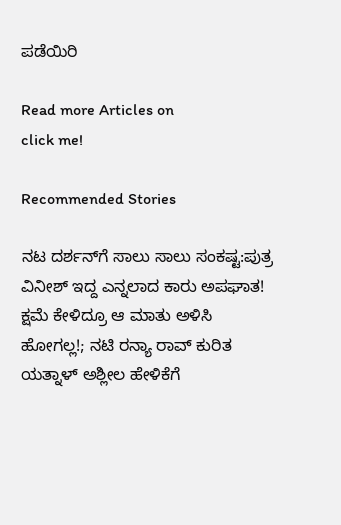ಪಡೆಯಿರಿ

Read more Articles on
click me!

Recommended Stories

ನಟ ದರ್ಶನ್‌ಗೆ ಸಾಲು ಸಾಲು ಸಂಕಷ್ಟ:ಪುತ್ರ ವಿನೀಶ್‌ ಇದ್ದ ಎನ್ನಲಾದ ಕಾರು ಅಪಘಾತ!
ಕ್ಷಮೆ ಕೇಳಿದ್ರೂ ಆ ಮಾತು ಅಳಿಸಿ ಹೋಗಲ್ಲ!; ನಟಿ ರನ್ಯಾ ರಾವ್ ಕುರಿತ ಯತ್ನಾಳ್ ಅಶ್ಲೀಲ ಹೇಳಿಕೆಗೆ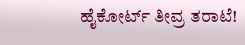ಹೈಕೋರ್ಟ್ ತೀವ್ರ ತರಾಟೆ!